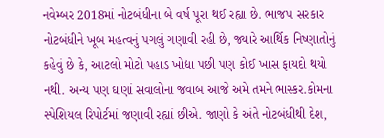નવેમ્બર 2018માં નોટબંધીના બે વર્ષ પૂરા થઈ રહ્યા છે. ભાજપ સરકાર નોટબંધીને ખૂબ મહત્વનું પગલું ગણાવી રહી છે, જ્યારે આર્થિક નિષ્ણાતોનું કહેવું છે કે, આટલો મોટો પહાડ ખોદ્યા પછી પણ કોઈ ખાસ ફાયદો થયો નથી. અન્ય પણ ઘણાં સવાલોના જવાબ આજે અમે તમને ભાસ્કર.કોમના સ્પેશિયલ રિપોર્ટમાં જણાવી રહ્યાં છીએ. જાણો કે અંતે નોટબંધીથી દેશ,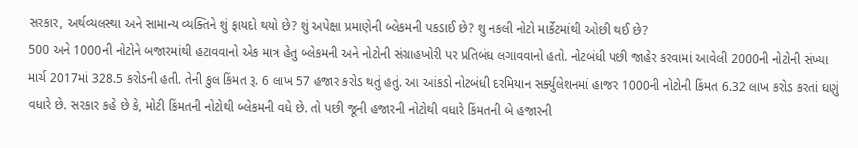સરકાર, અર્થવ્યલસ્થા અને સામાન્ય વ્યક્તિને શું ફાયદો થયો છે? શું અપેક્ષા પ્રમાણેની બ્લેકમની પકડાઈ છે? શુ નકલી નોટો માર્કેટમાંથી ઓછી થઈ છે?
500 અને 1000ની નોટોને બજારમાંથી હટાવવાનો એક માત્ર હેતુ બ્લેકમની અને નોટોની સંગ્રાહખોરી પર પ્રતિબંધ લગાવવાનો હતો. નોટબંધી પછી જાહેર કરવામાં આવેલી 2000ની નોટોની સંખ્યા માર્ચ 2017માં 328.5 કરોડની હતી. તેની કુલ કિંમત રૂ. 6 લાખ 57 હજાર કરોડ થતું હતું. આ આંકડો નોટબંધી દરમિયાન સર્ક્યુલેશનમાં હાજર 1000ની નોટોની કિંમત 6.32 લાખ કરોડ કરતાં ઘણું વધારે છે. સરકાર કહે છે કે, મોટી કિંમતની નોટોથી બ્લેકમની વધે છે. તો પછી જૂની હજારની નોટોથી વધારે કિંમતની બે હજારની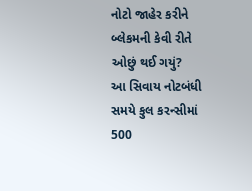નોટો જાહેર કરીને બ્લેકમની કેવી રીતે ઓછું થઈ ગયું?
આ સિવાય નોટબંધી સમયે કુલ કરન્સીમાં 500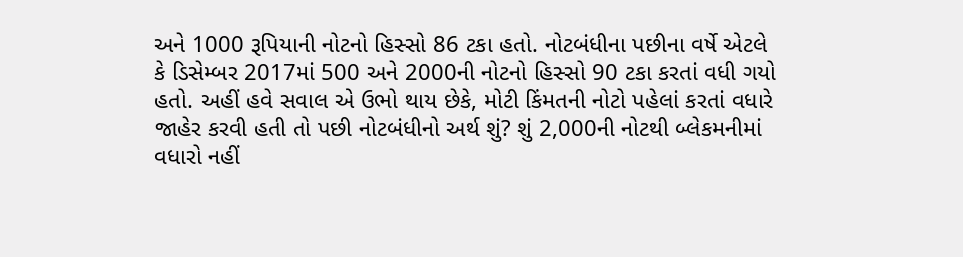અને 1000 રૂપિયાની નોટનો હિસ્સો 86 ટકા હતો. નોટબંધીના પછીના વર્ષે એટલે કે ડિસેમ્બર 2017માં 500 અને 2000ની નોટનો હિસ્સો 90 ટકા કરતાં વધી ગયો હતો. અહીં હવે સવાલ એ ઉભો થાય છેકે, મોટી કિંમતની નોટો પહેલાં કરતાં વધારે જાહેર કરવી હતી તો પછી નોટબંધીનો અર્થ શું? શું 2,000ની નોટથી બ્લેકમનીમાં વધારો નહીં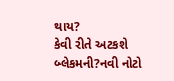થાય?
કેવી રીતે અટકશે બ્લેકમની?નવી નોટો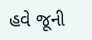હવે જૂની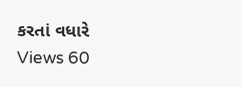કરતાં વધારે
Views 60